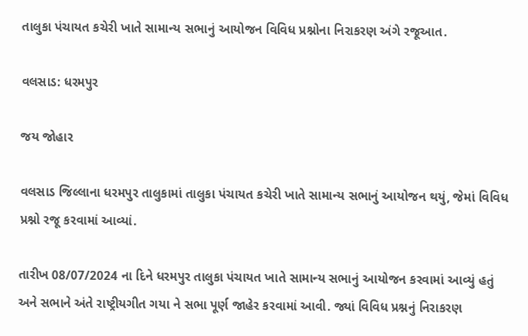તાલુકા પંચાયત કચેરી ખાતે સામાન્ય સભાનું આયોજન વિવિધ પ્રશ્નોના નિરાકરણ અંગે રજૂઆત.

વલસાડ: ધરમપુર

જય જોહાર

વલસાડ જિલ્લાના ધરમપુર તાલુકામાં તાલુકા પંચાયત કચેરી ખાતે સામાન્ય સભાનું આયોજન થયું, જેમાં વિવિધ પ્રશ્નો રજૂ કરવામાં આવ્યાં.

તારીખ 08/07/2024 ના દિને ધરમપુર તાલુકા પંચાયત ખાતે સામાન્ય સભાનું આયોજન કરવામાં આવ્યું હતું અને સભાને અંતે રાષ્ટ્રીયગીત ગયા ને સભા પૂર્ણ જાહેર કરવામાં આવી. જ્યાં વિવિધ પ્રશ્નનું નિરાકરણ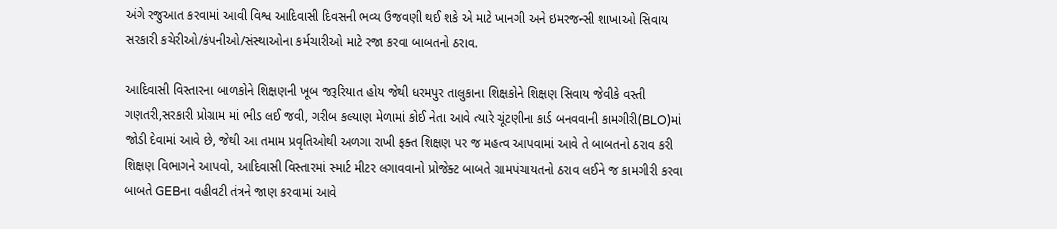અંગે રજુઆત કરવામાં આવી વિશ્વ આદિવાસી દિવસની ભવ્ય ઉજવણી થઈ શકે એ માટે ખાનગી અને ઇમરજન્સી શાખાઓ સિવાય સરકારી કચેરીઓ/કંપનીઓ/સંસ્થાઓના કર્મચારીઓ માટે રજા કરવા બાબતનો ઠરાવ.

આદિવાસી વિસ્તારના બાળકોને શિક્ષણની ખૂબ જરૂરિયાત હોય જેથી ધરમપુર તાલુકાના શિક્ષકોને શિક્ષણ સિવાય જેવીકે વસ્તી ગણતરી,સરકારી પ્રોગ્રામ માં ભીડ લઈ જવી, ગરીબ કલ્યાણ મેળામાં કોઈ નેતા આવે ત્યારે ચૂંટણીના કાર્ડ બનવવાની કામગીરી(BLO)માં જોડી દેવામાં આવે છે, જેથી આ તમામ પ્રવૃતિઓથી અળગા રાખી ફક્ત શિક્ષણ પર જ મહત્વ આપવામાં આવે તે બાબતનો ઠરાવ કરી શિક્ષણ વિભાગને આપવો, આદિવાસી વિસ્તારમાં સ્માર્ટ મીટર લગાવવાનો પ્રોજેક્ટ બાબતે ગ્રામપંચાયતનો ઠરાવ લઈને જ કામગીરી કરવા બાબતે GEBના વહીવટી તંત્રને જાણ કરવામાં આવે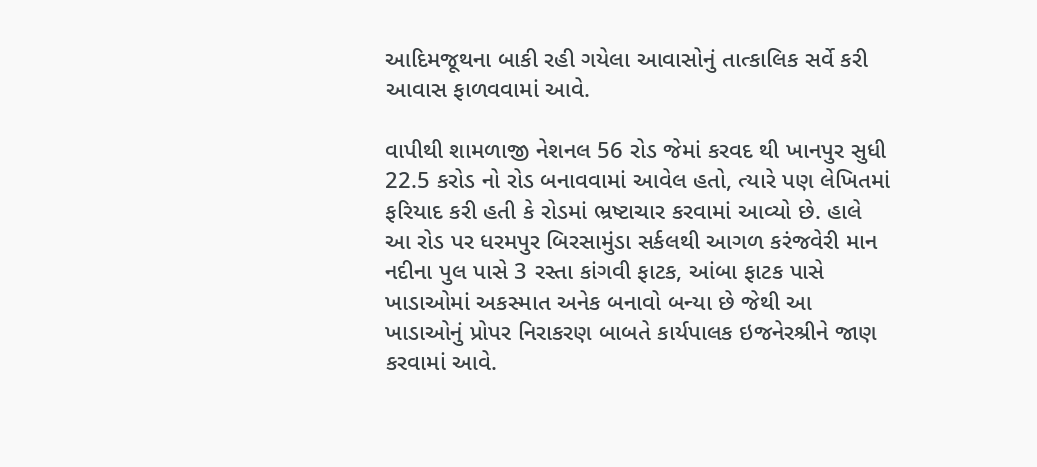આદિમજૂથના બાકી રહી ગયેલા આવાસોનું તાત્કાલિક સર્વે કરી આવાસ ફાળવવામાં આવે.

વાપીથી શામળાજી નેશનલ 56 રોડ જેમાં કરવદ થી ખાનપુર સુધી 22.5 કરોડ નો રોડ બનાવવામાં આવેલ હતો, ત્યારે પણ લેખિતમાં ફરિયાદ કરી હતી કે રોડમાં ભ્રષ્ટાચાર કરવામાં આવ્યો છે. હાલે આ રોડ પર ધરમપુર બિરસામુંડા સર્કલથી આગળ કરંજવેરી માન નદીના પુલ પાસે 3 રસ્તા કાંગવી ફાટક, આંબા ફાટક પાસે ખાડાઓમાં અકસ્માત અનેક બનાવો બન્યા છે જેથી આ ખાડાઓનું પ્રોપર નિરાકરણ બાબતે કાર્યપાલક ઇજનેરશ્રીને જાણ કરવામાં આવે.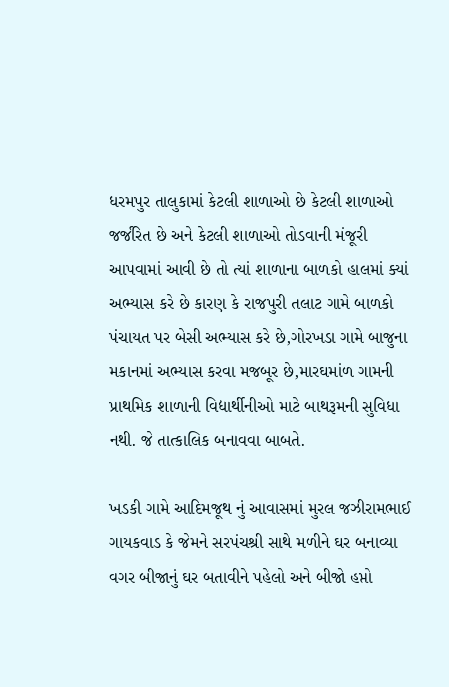ધરમપુર તાલુકામાં કેટલી શાળાઓ છે કેટલી શાળાઓ જર્જરિત છે અને કેટલી શાળાઓ તોડવાની મંજૂરી આપવામાં આવી છે તો ત્યાં શાળાના બાળકો હાલમાં ક્યાં અભ્યાસ કરે છે કારણ કે રાજપુરી તલાટ ગામે બાળકો પંચાયત પર બેસી અભ્યાસ કરે છે,ગોરખડા ગામે બાજુના મકાનમાં અભ્યાસ કરવા મજબૂર છે,મારઘમાંળ ગામની પ્રાથમિક શાળાની વિદ્યાર્થીનીઓ માટે બાથરૂમની સુવિધા નથી. જે તાત્કાલિક બનાવવા બાબતે.

ખડકી ગામે આદિમજૂથ નું આવાસમાં મુરલ જઝીરામભાઈ ગાયકવાડ કે જેમને સરપંચશ્રી સાથે મળીને ઘર બનાવ્યા વગર બીજાનું ઘર બતાવીને પહેલો અને બીજો હપ્તો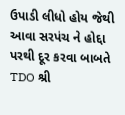ઉપાડી લીધો હોય જેથી આવા સરપંચ ને હોદ્દા પરથી દૂર કરવા બાબતે TDO શ્રી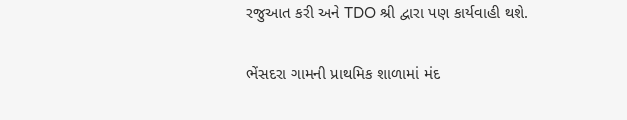રજુઆત કરી અને TDO શ્રી દ્વારા પણ કાર્યવાહી થશે.

ભેંસદરા ગામની પ્રાથમિક શાળામાં મંદ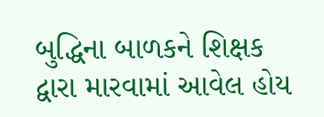બુદ્ધિના બાળકને શિક્ષક દ્વારા મારવામાં આવેલ હોય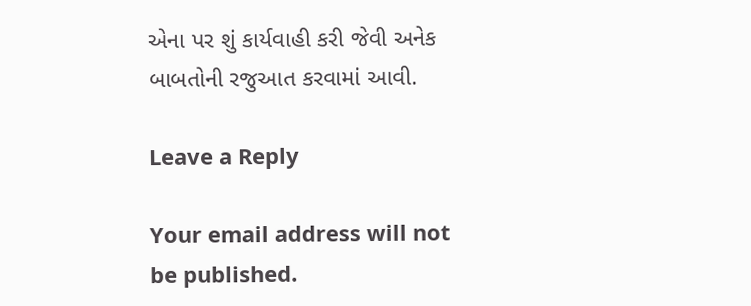એના પર શું કાર્યવાહી કરી જેવી અનેક બાબતોની રજુઆત કરવામાં આવી.

Leave a Reply

Your email address will not be published.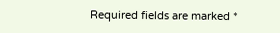Required fields are marked *